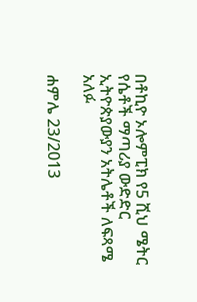በቶኪዮ ኦሎምፒክ የ5 ሺህ ሜትር የሴቶች ማጣሪያ ውድድር ኢትዮጵያውያን አትሌቶች ለፍጻሜ አለፉ

ሐምሌ 23/2013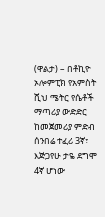(ዋልታ) – በቶኪዮ ኦሎምፒክ የአምስት ሺህ ሜትር የሴቶች ማጣሪያ ውድድር ከመጀመሪያ ምድብ ሰንበሬ ተፈሪ 3ኛ፣ እጅጋየሁ ታዬ ደግሞ 4ኛ ሆነው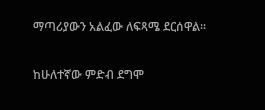ማጣሪያውን አልፈው ለፍጻሜ ደርሰዋል፡፡

ከሁለተኛው ምድብ ደግሞ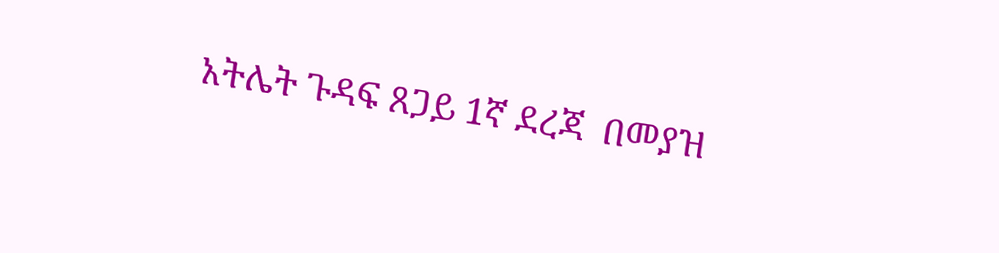አትሌት ጉዳፍ ጸጋይ 1ኛ ደረጃ  በመያዝ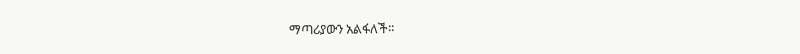ማጣሪያውን አልፋለች፡፡